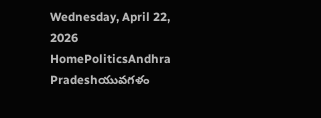Wednesday, April 22, 2026
HomePoliticsAndhra Pradeshయువగళం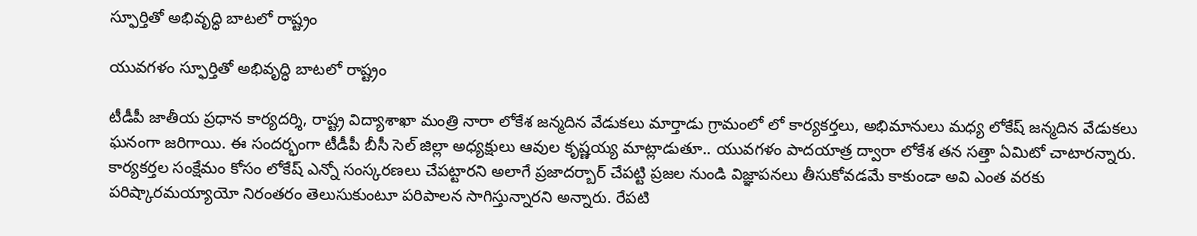స్ఫూర్తితో అభివృద్ధి బాటలో రాష్ట్రం

యువగళం స్ఫూర్తితో అభివృద్ధి బాటలో రాష్ట్రం

టీడీపీ జాతీయ ప్రధాన కార్యదర్శి, రాష్ట్ర విద్యాశాఖా మంత్రి నారా లోకేశ జన్మదిన వేడుకలు మార్తాడు గ్రామంలో లో కార్యకర్తలు, అభిమానులు మధ్య లోకేష్ జన్మదిన వేడుకలు ఘనంగా జరిగాయి. ఈ సందర్భంగా టీడీపీ బీసీ సెల్ జిల్లా అధ్యక్షులు ఆవుల కృష్ణయ్య మాట్లాడుతూ.. యువగళం పాదయాత్ర ద్వారా లోకేశ తన సత్తా ఏమిటో చాటారన్నారు. కార్యకర్తల సంక్షేమం కోసం లోకేష్ ఎన్నో సంస్కరణలు చేపట్టారని అలాగే ప్రజాదర్బార్ చేపట్టి ప్రజల నుండి విజ్ఞాపనలు తీసుకోవడమే కాకుండా అవి ఎంత వరకు పరిష్కారమయ్యాయో నిరంతరం తెలుసుకుంటూ పరిపాలన సాగిస్తున్నారని అన్నారు. రేపటి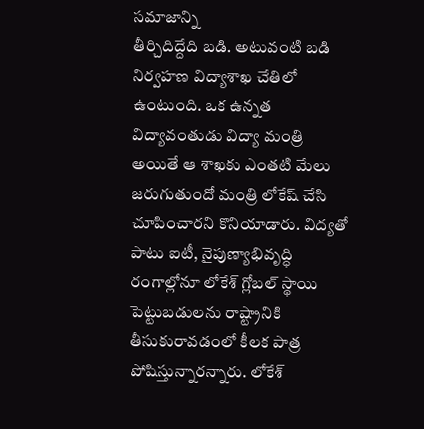సమాజాన్ని
తీర్చిదిద్దేది బడి. అటువంటి బడి నిర్వహణ విద్యాశాఖ చేతిలో ఉంటుంది. ఒక ఉన్నత విద్యావంతుడు విద్యా మంత్రి అయితే ఆ శాఖకు ఎంతటి మేలు జరుగుతుందో మంత్రి లోకేష్ చేసి చూపించారని కొనియాడారు. విద్యతో పాటు ఐటీ, నైపుణ్యాభివృద్ధి రంగాల్లోనూ లోకేశ్ గ్లోబల్ స్థాయి పెట్టుబడులను రాష్ట్రానికి తీసుకురావడంలో కీలక పాత్ర పోషిస్తున్నారన్నారు. లోకేశ్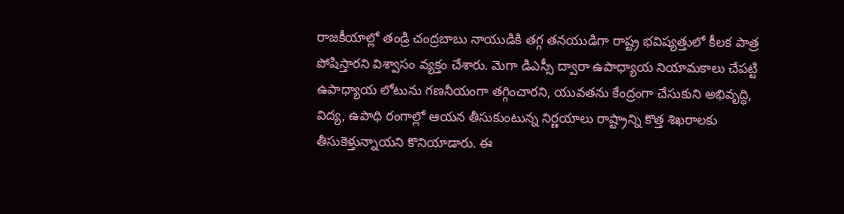రాజకీయాల్లో తండ్రి చంద్రబాబు నాయుడికి తగ్గ తనయుడిగా రాష్ట్ర భవిష్యత్తులో కీలక పాత్ర పోషిస్తారని విశ్వాసం వ్యక్తం చేశారు. మెగా డిఎస్సీ ద్వారా ఉపాధ్యాయ నియామకాలు చేపట్టి ఉపాధ్యాయ లోటును గణనీయంగా తగ్గించారని, యువతను కేంద్రంగా చేసుకుని అభివృద్ధి, విద్య, ఉపాధి రంగాల్లో ఆయన తీసుకుంటున్న నిర్ణయాలు రాష్ట్రాన్ని కొత్త శిఖరాలకు తీసుకెళ్తున్నాయని కొనియాడారు. ఈ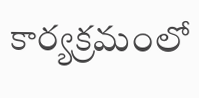కార్యక్రమంలో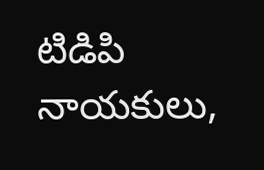టిడిపి నాయకులు,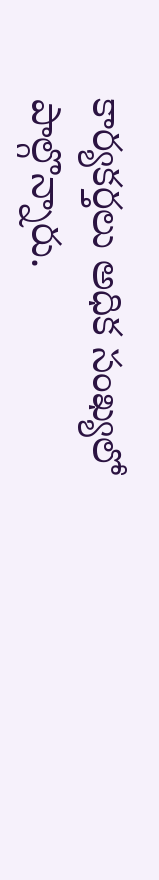కార్యకర్తలు అధిక సంఖ్యలో పాల్గొన్నారు.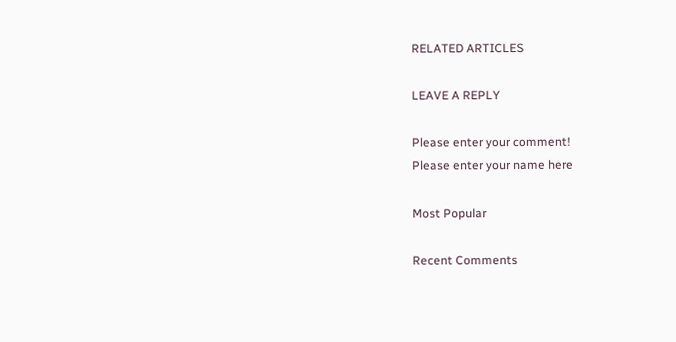RELATED ARTICLES

LEAVE A REPLY

Please enter your comment!
Please enter your name here

Most Popular

Recent Comments